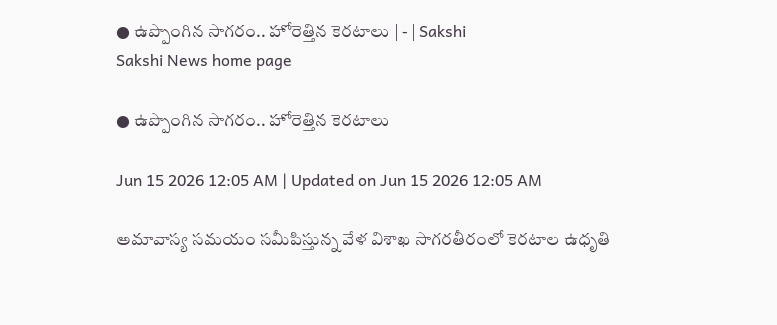● ఉప్పొంగిన సాగరం.. హోరెత్తిన కెరటాలు | - | Sakshi
Sakshi News home page

● ఉప్పొంగిన సాగరం.. హోరెత్తిన కెరటాలు

Jun 15 2026 12:05 AM | Updated on Jun 15 2026 12:05 AM

అమావాస్య సమయం సమీపిస్తున్న వేళ విశాఖ సాగరతీరంలో కెరటాల ఉధృతి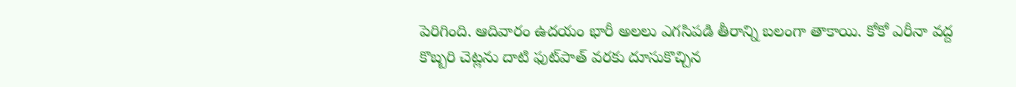పెరిగింది. ఆదివారం ఉదయం భారీ అలలు ఎగసిపడి తీరాన్ని బలంగా తాకాయి. కోకో ఎరీనా వద్ద కొబ్బరి చెట్లను దాటి ఫుట్‌పాత్‌ వరకు దూసుకొచ్చిన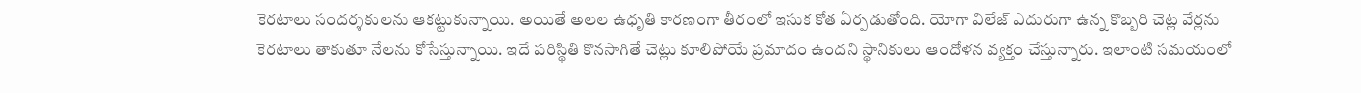కెరటాలు సందర్శకులను ఆకట్టుకున్నాయి. అయితే అలల ఉధృతి కారణంగా తీరంలో ఇసుక కోత ఏర్పడుతోంది. యోగా విలేజ్‌ ఎదురుగా ఉన్న కొబ్బరి చెట్ల వేర్లను కెరటాలు తాకుతూ నేలను కోసేస్తున్నాయి. ఇదే పరిస్థితి కొనసాగితే చెట్లు కూలిపోయే ప్రమాదం ఉందని స్థానికులు ఆందోళన వ్యక్తం చేస్తున్నారు. ఇలాంటి సమయంలో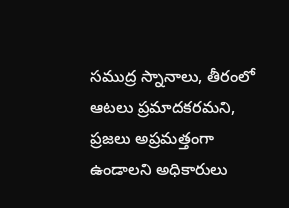సముద్ర స్నానాలు, తీరంలో ఆటలు ప్రమాదకరమని, ప్రజలు అప్రమత్తంగా ఉండాలని అధికారులు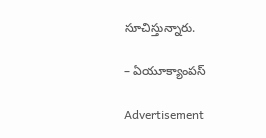సూచిస్తున్నారు.

– ఏయూక్యాంపస్‌

Advertisement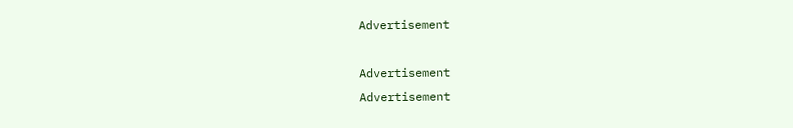Advertisement

Advertisement
Advertisement